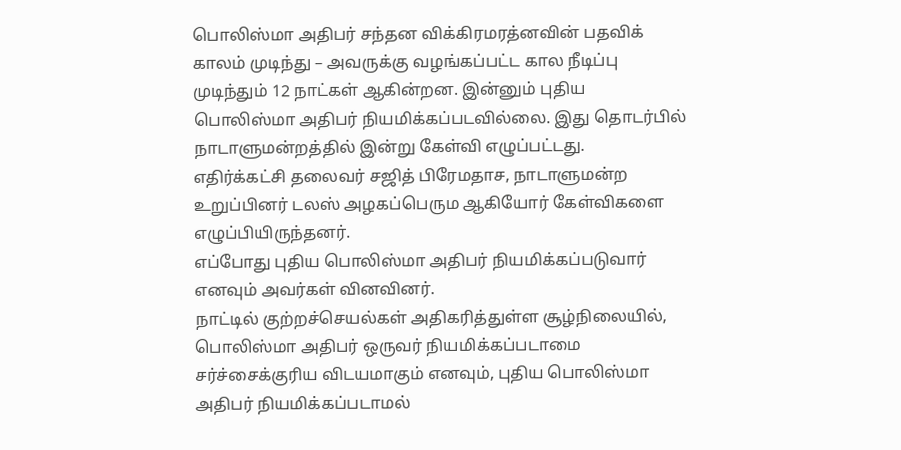பொலிஸ்மா அதிபர் சந்தன விக்கிரமரத்னவின் பதவிக் காலம் முடிந்து – அவருக்கு வழங்கப்பட்ட கால நீடிப்பு முடிந்தும் 12 நாட்கள் ஆகின்றன. இன்னும் புதிய பொலிஸ்மா அதிபர் நியமிக்கப்படவில்லை. இது தொடர்பில் நாடாளுமன்றத்தில் இன்று கேள்வி எழுப்பட்டது.
எதிர்க்கட்சி தலைவர் சஜித் பிரேமதாச, நாடாளுமன்ற உறுப்பினர் டலஸ் அழகப்பெரும ஆகியோர் கேள்விகளை எழுப்பியிருந்தனர்.
எப்போது புதிய பொலிஸ்மா அதிபர் நியமிக்கப்படுவார் எனவும் அவர்கள் வினவினர்.
நாட்டில் குற்றச்செயல்கள் அதிகரித்துள்ள சூழ்நிலையில், பொலிஸ்மா அதிபர் ஒருவர் நியமிக்கப்படாமை சர்ச்சைக்குரிய விடயமாகும் எனவும், புதிய பொலிஸ்மா அதிபர் நியமிக்கப்படாமல்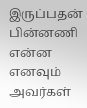இருப்பதன் பின்னணி என்ன எனவும் அவர்கள்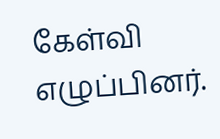கேள்வி எழுப்பினர்.